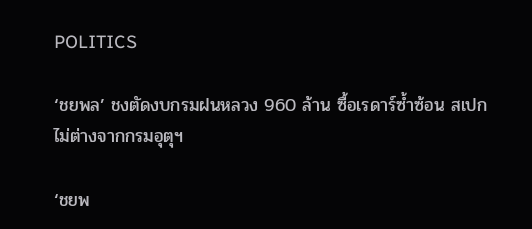POLITICS

‘ชยพล’ ชงตัดงบกรมฝนหลวง 960 ล้าน ซื้อเรดาร์ซ้ำซ้อน สเปกไม่ต่างจากกรมอุตุฯ

‘ชยพ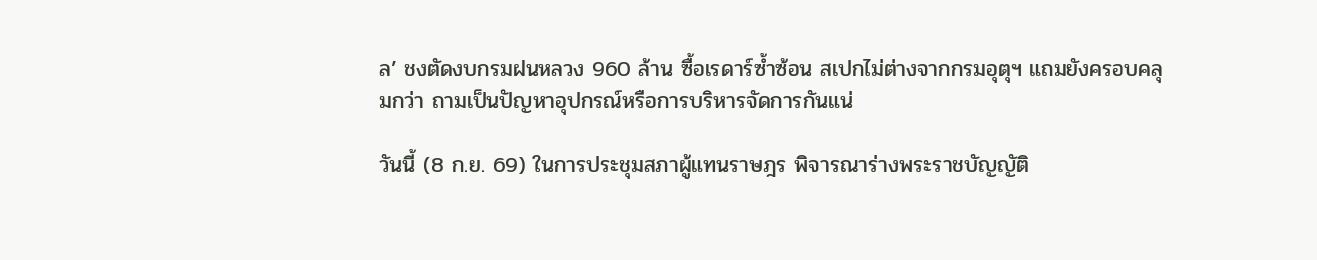ล’ ชงตัดงบกรมฝนหลวง 960 ล้าน ซื้อเรดาร์ซ้ำซ้อน สเปกไม่ต่างจากกรมอุตุฯ แถมยังครอบคลุมกว่า ถามเป็นปัญหาอุปกรณ์หรือการบริหารจัดการกันแน่

วันนี้ (8 ก.ย. 69) ในการประชุมสภาผู้แทนราษฎร พิจารณาร่างพระราชบัญญัติ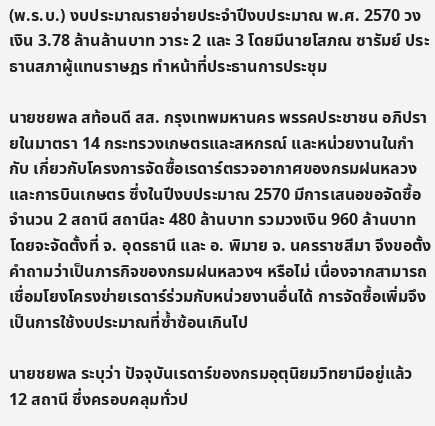(พ.ร.บ.) งบประมาณรายจ่ายประจำปีงบประมาณ พ.ศ. 2570 วงเงิน 3.78 ล้านล้านบาท วาระ 2 และ 3 โดยมีนายโสภณ ซารัมย์ ประธานสภาผู้แทนราษฎร ทำหน้าที่ประธานการประชุม

นายชยพล สท้อนดี สส. กรุงเทพมหานคร พรรคประชาชน อภิปรายในมาตรา 14 กระทรวงเกษตรและสหกรณ์ และหน่วยงานในกำกับ เกี่ยวกับโครงการจัดซื้อเรดาร์ตรวจอากาศของกรมฝนหลวงและการบินเกษตร ซึ่งในปีงบประมาณ 2570 มีการเสนอขอจัดซื้อจำนวน 2 สถานี สถานีละ 480 ล้านบาท รวมวงเงิน 960 ล้านบาท โดยจะจัดตั้งที่ จ. อุดรธานี และ อ. พิมาย จ. นครราชสีมา จึงขอตั้งคำถามว่าเป็นภารกิจของกรมฝนหลวงฯ หรือไม่ เนื่องจากสามารถเชื่อมโยงโครงข่ายเรดาร์ร่วมกับหน่วยงานอื่นได้ การจัดซื้อเพิ่มจึงเป็นการใช้งบประมาณที่ซ้ำซ้อนเกินไป

นายชยพล ระบุว่า ปัจจุบันเรดาร์ของกรมอุตุนิยมวิทยามีอยู่แล้ว 12 สถานี ซึ่งครอบคลุมทั่วป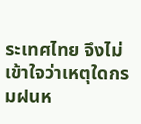ระเทศไทย จึงไม่เข้าใจว่าเหตุใดกรมฝนห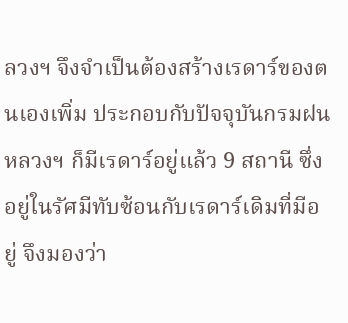ลวงฯ จึงจำเป็นต้องสร้างเรดาร์ของตนเองเพิ่ม ประกอบกับปัจจุบันกรมฝนหลวงฯ ก็มีเรดาร์อยู่แล้ว 9 สถานี ซึ่งอยู่ในรัศมีทับซ้อนกับเรดาร์เดิมที่มีอยู่ จึงมองว่า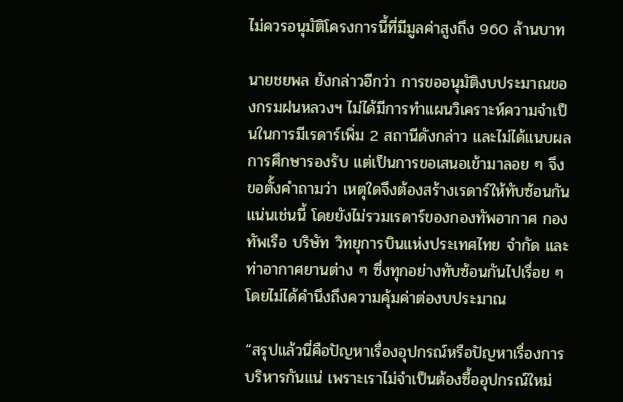ไม่ควรอนุมัติโครงการนี้ที่มีมูลค่าสูงถึง 960 ล้านบาท

นายชยพล ยังกล่าวอีกว่า การขออนุมัติงบประมาณของกรมฝนหลวงฯ ไม่ได้มีการทำแผนวิเคราะห์ความจำเป็นในการมีเรดาร์เพิ่ม 2 สถานีดังกล่าว และไม่ได้แนบผลการศึกษารองรับ แต่เป็นการขอเสนอเข้ามาลอย ๆ จึงขอตั้งคำถามว่า เหตุใดจึงต้องสร้างเรดาร์ให้ทับซ้อนกันแน่นเช่นนี้ โดยยังไม่รวมเรดาร์ของกองทัพอากาศ กองทัพเรือ บริษัท วิทยุการบินแห่งประเทศไทย จำกัด และท่าอากาศยานต่าง ๆ ซึ่งทุกอย่างทับซ้อนกันไปเรื่อย ๆ โดยไม่ได้คำนึงถึงความคุ้มค่าต่องบประมาณ

“สรุปแล้วนี่คือปัญหาเรื่องอุปกรณ์หรือปัญหาเรื่องการบริหารกันแน่ เพราะเราไม่จำเป็นต้องซื้ออุปกรณ์ใหม่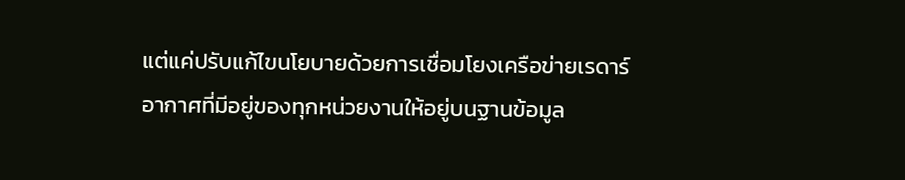แต่แค่ปรับแก้ไขนโยบายด้วยการเชื่อมโยงเครือข่ายเรดาร์อากาศที่มีอยู่ของทุกหน่วยงานให้อยู่บนฐานข้อมูล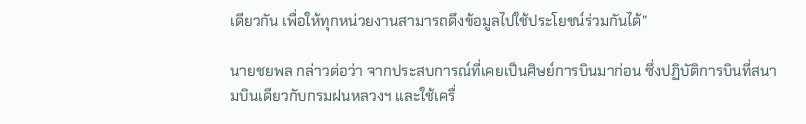เดียวกัน เพื่อให้ทุกหน่วยงานสามารถดึงข้อมูลไปใช้ประโยชน์ร่วมกันได้”

นายชยพล กล่าวต่อว่า จากประสบการณ์ที่เคยเป็นศิษย์การบินมาก่อน ซึ่งปฏิบัติการบินที่สนามบินเดียวกับกรมฝนหลวงฯ และใช้เครื่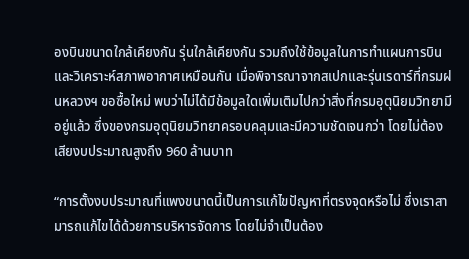องบินขนาดใกล้เคียงกัน รุ่นใกล้เคียงกัน รวมถึงใช้ข้อมูลในการทำแผนการบินและวิเคราะห์สภาพอากาศเหมือนกัน เมื่อพิจารณาจากสเปกและรุ่นเรดาร์ที่กรมฝนหลวงฯ ขอซื้อใหม่ พบว่าไม่ได้มีข้อมูลใดเพิ่มเติมไปกว่าสิ่งที่กรมอุตุนิยมวิทยามีอยู่แล้ว ซึ่งของกรมอุตุนิยมวิทยาครอบคลุมและมีความชัดเจนกว่า โดยไม่ต้องเสียงบประมาณสูงถึง 960 ล้านบาท

“การตั้งงบประมาณที่แพงขนาดนี้เป็นการแก้ไขปัญหาที่ตรงจุดหรือไม่ ซึ่งเราสามารถแก้ไขได้ด้วยการบริหารจัดการ โดยไม่จำเป็นต้อง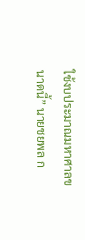ใช้งบประมาณมหาศาลขนาดนี้” นายชยพล ก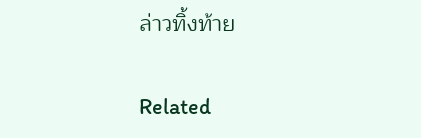ล่าวทิ้งท้าย

Related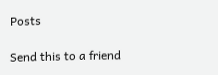Posts

Send this to a friend